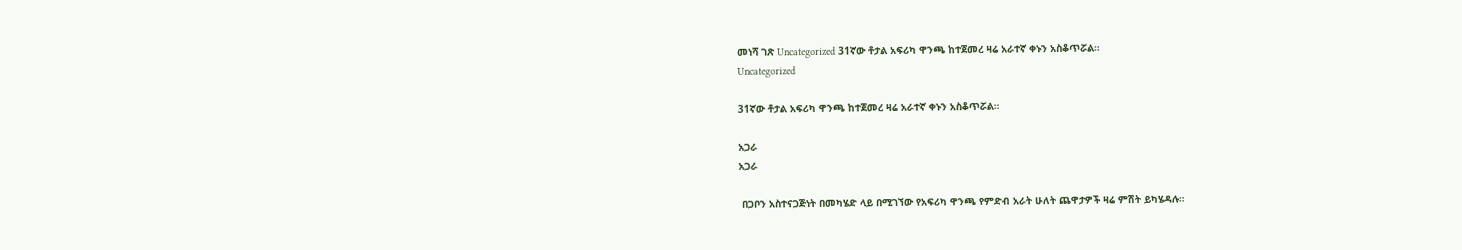መነሻ ገጽ Uncategorized 31ኛው ቶታል አፍሪካ ዋንጫ ከተጀመረ ዛሬ አራተኛ ቀኑን አስቆጥሯል።
Uncategorized

31ኛው ቶታል አፍሪካ ዋንጫ ከተጀመረ ዛሬ አራተኛ ቀኑን አስቆጥሯል።

አጋራ
አጋራ

 በጋቦን አስተናጋጅነት በመካሄድ ላይ በሚገኘው የአፍሪካ ዋንጫ የምድብ አራት ሁለት ጨዋታዎች ዛሬ ምሽት ይካሄዳሉ።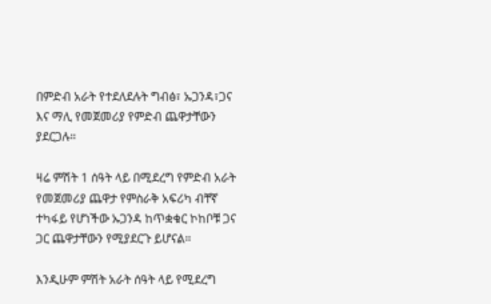በምድብ አራት የተደለደሉት ግብፅ፣ ኡጋንዳ፣ጋና እና ማሊ የመጀመሪያ የምድብ ጨዋታቸውን ያደርጋሉ።

ዛሬ ምሽት 1 ሰዓት ላይ በሚደረግ የምድብ አራት የመጀመሪያ ጨዋታ የምስራቅ አፍሪካ ብቸኛ ተካፋይ የሆነችው ኡጋንዳ ከጥቋቁር ኮከቦቹ ጋና ጋር ጨዋታቸውን የሚያደርጉ ይሆናል።

እንዲሁም ምሽት አራት ሰዓት ላይ የሚደረግ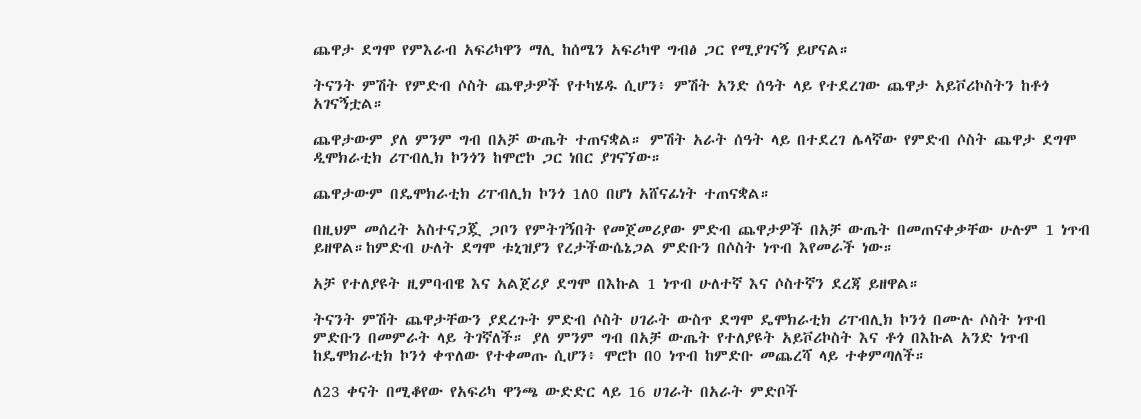ጨዋታ ደግሞ የምእራብ አፍሪካዋን ማሊ ከሰሜን አፍሪካዋ ግብፅ ጋር የሚያገናኝ ይሆናል።

ትናንት ምሽት የምድብ ሶስት ጨዋታዎች የተካሄዱ ሲሆን፥ ምሽት አንድ ሰዓት ላይ የተደረገው ጨዋታ አይቮሪኮስትን ከቶጎ አገናኝቷል።

ጨዋታውም ያለ ምንም ግብ በአቻ ውጤት ተጠናቋል። ምሽት አራት ሰዓት ላይ በተደረገ ሌላኛው የምድብ ሶስት ጨዋታ ደግሞ ዲሞክራቲክ ሪፐብሊክ ኮንጎን ከሞሮኮ ጋር ነበር ያገናኘው።

ጨዋታውም በዴሞክራቲክ ሪፐብሊክ ኮንጎ 1ለ0 በሆነ አሸናፊነት ተጠናቋል።

በዚህም መሰረት አስተናጋጇ ጋቦን የምትገኝበት የመጀመሪያው ምድብ ጨዋታዎች በአቻ ውጤት በመጠናቀቃቸው ሁሉም 1 ነጥብ ይዘዋል።ከምድብ ሁለት ደግሞ ቱኒዝያን የረታችውሴኔጋል ምድቡን በሶስት ነጥብ እየመራች ነው።

አቻ የተለያዩት ዚምባብዌ እና አልጀሪያ ደግሞ በእኩል 1 ነጥብ ሁለተኛ እና ሶስተኛን ደረጃ ይዘዋል።

ትናንት ምሽት ጨዋታቸውን ያደረጉት ምድብ ሶስት ሀገራት ውስጥ ደግሞ ዴሞክራቲክ ሪፐብሊክ ኮንጎ በሙሉ ሶስት ነጥብ ምድቡን በመምራት ላይ ትገኛለች። ያለ ምንም ግብ በአቻ ውጤት የተለያዩት አይቮሪኮስት እና ቶጎ በእኩል አንድ ነጥብ ከዴሞክራቲክ ኮንጎ ቀጥለው የተቀመጡ ሲሆን፥ ሞሮኮ በ0 ነጥብ ከምድቡ መጨረሻ ላይ ተቀምጣለች።

ለ23 ቀናት በሚቆየው የአፍሪካ ዋንጫ ውድድር ላይ 16 ሀገራት በአራት ምድቦች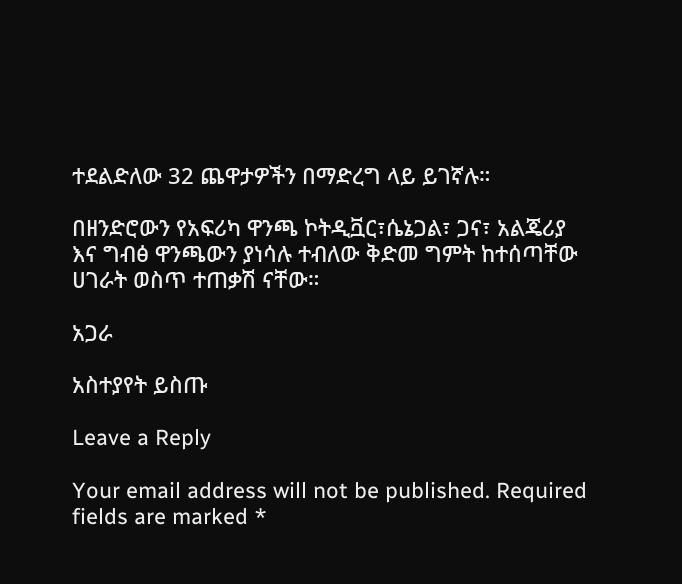ተደልድለው 32 ጨዋታዎችን በማድረግ ላይ ይገኛሉ።

በዘንድሮውን የአፍሪካ ዋንጫ ኮትዲቯር፣ሴኔጋል፣ ጋና፣ አልጄሪያ እና ግብፅ ዋንጫውን ያነሳሉ ተብለው ቅድመ ግምት ከተሰጣቸው ሀገራት ወስጥ ተጠቃሽ ናቸው።

አጋራ

አስተያየት ይስጡ

Leave a Reply

Your email address will not be published. Required fields are marked *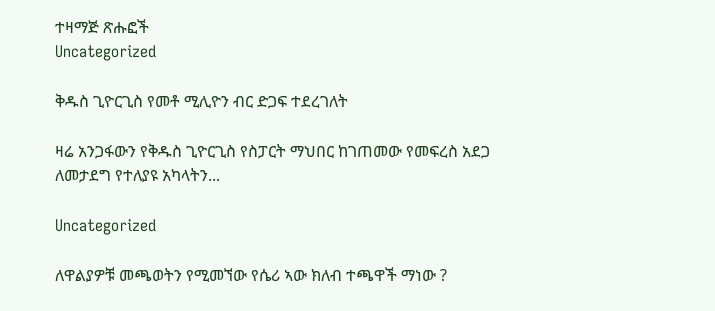ተዛማጅ ጽሑፎች
Uncategorized

ቅዱስ ጊዮርጊስ የመቶ ሚሊዮን ብር ድጋፍ ተደረገለት

ዛሬ አንጋፋውን የቅዱስ ጊዮርጊስ የስፓርት ማህበር ከገጠመው የመፍረስ አደጋ ለመታደግ የተለያዩ አካላትን...

Uncategorized

ለዋልያዎቹ መጫወትን የሚመኘው የሴሪ ኣው ክለብ ተጫዋች ማነው ?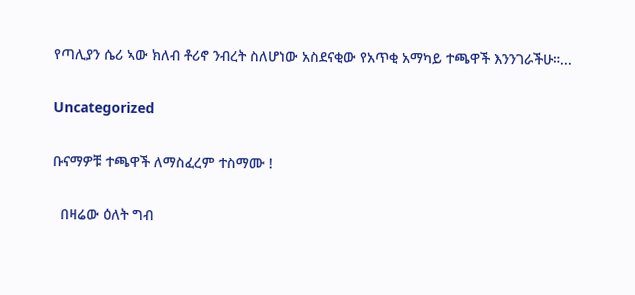የጣሊያን ሴሪ ኣው ክለብ ቶሪኖ ንብረት ስለሆነው አስደናቂው የአጥቂ አማካይ ተጫዋች እንንገራችሁ።...

Uncategorized

ቡናማዎቹ ተጫዋች ለማስፈረም ተስማሙ !

  በዛሬው ዕለት ግብ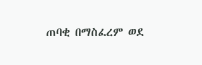ጠባቂ በማስፈረም ወደ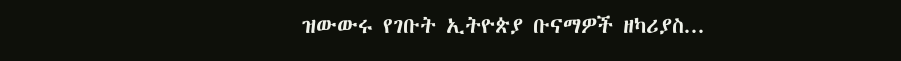ዝውውሩ የገቡት ኢትዮጵያ ቡናማዎች ዘካሪያስ...